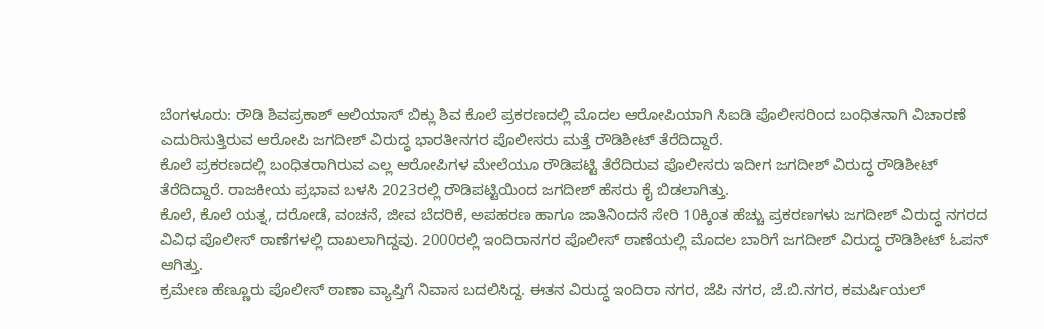ಬೆಂಗಳೂರು: ರೌಡಿ ಶಿವಪ್ರಕಾಶ್ ಆಲಿಯಾಸ್ ಬಿಕ್ಲು ಶಿವ ಕೊಲೆ ಪ್ರಕರಣದಲ್ಲಿ ಮೊದಲ ಆರೋಪಿಯಾಗಿ ಸಿಐಡಿ ಪೊಲೀಸರಿಂದ ಬಂಧಿತನಾಗಿ ವಿಚಾರಣೆ ಎದುರಿಸುತ್ತಿರುವ ಆರೋಪಿ ಜಗದೀಶ್ ವಿರುದ್ಧ ಭಾರತೀನಗರ ಪೊಲೀಸರು ಮತ್ತೆ ರೌಡಿಶೀಟ್ ತೆರೆದಿದ್ದಾರೆ.
ಕೊಲೆ ಪ್ರಕರಣದಲ್ಲಿ ಬಂಧಿತರಾಗಿರುವ ಎಲ್ಲ ಆರೋಪಿಗಳ ಮೇಲೆಯೂ ರೌಡಿಪಟ್ಟಿ ತೆರೆದಿರುವ ಪೊಲೀಸರು ಇದೀಗ ಜಗದೀಶ್ ವಿರುದ್ಧ ರೌಡಿಶೀಟ್ ತೆರೆದಿದ್ದಾರೆ. ರಾಜಕೀಯ ಪ್ರಭಾವ ಬಳಸಿ 2023ರಲ್ಲಿ ರೌಡಿಪಟ್ಟಿಯಿಂದ ಜಗದೀಶ್ ಹೆಸರು ಕೈ ಬಿಡಲಾಗಿತ್ತು.
ಕೊಲೆ, ಕೊಲೆ ಯತ್ನ, ದರೋಡೆ, ವಂಚನೆ, ಜೀವ ಬೆದರಿಕೆ, ಅಪಹರಣ ಹಾಗೂ ಜಾತಿನಿಂದನೆ ಸೇರಿ 10ಕ್ಕಿಂತ ಹೆಚ್ಚು ಪ್ರಕರಣಗಳು ಜಗದೀಶ್ ವಿರುದ್ಧ ನಗರದ ವಿವಿಧ ಪೊಲೀಸ್ ಠಾಣೆಗಳಲ್ಲಿ ದಾಖಲಾಗಿದ್ದವು. 2000ರಲ್ಲಿ ಇಂದಿರಾನಗರ ಪೊಲೀಸ್ ಠಾಣೆಯಲ್ಲಿ ಮೊದಲ ಬಾರಿಗೆ ಜಗದೀಶ್ ವಿರುದ್ಧ ರೌಡಿಶೀಟ್ ಓಪನ್ ಆಗಿತ್ತು.
ಕ್ರಮೇಣ ಹೆಣ್ಣೂರು ಪೊಲೀಸ್ ಠಾಣಾ ವ್ಯಾಪ್ತಿಗೆ ನಿವಾಸ ಬದಲಿಸಿದ್ದ. ಈತನ ವಿರುದ್ಧ ಇಂದಿರಾ ನಗರ, ಜೆಪಿ ನಗರ, ಜೆ.ಬಿ.ನಗರ, ಕಮರ್ಷಿಯಲ್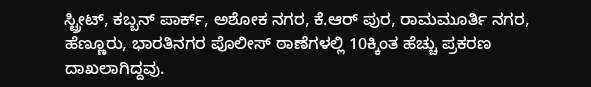ಸ್ಟ್ರೀಟ್, ಕಬ್ಬನ್ ಪಾರ್ಕ್, ಅಶೋಕ ನಗರ, ಕೆ.ಆರ್ ಪುರ, ರಾಮಮೂರ್ತಿ ನಗರ, ಹೆಣ್ಣೂರು, ಭಾರತಿನಗರ ಪೊಲೀಸ್ ಠಾಣೆಗಳಲ್ಲಿ 10ಕ್ಕಿಂತ ಹೆಚ್ಚು ಪ್ರಕರಣ ದಾಖಲಾಗಿದ್ದವು.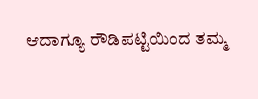ಆದಾಗ್ಯೂ ರೌಡಿಪಟ್ಟಿಯಿಂದ ತಮ್ಮ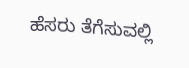ಹೆಸರು ತೆಗೆಸುವಲ್ಲಿ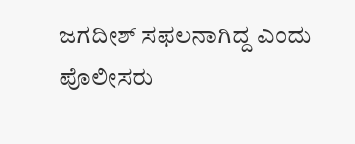ಜಗದೀಶ್ ಸಫಲನಾಗಿದ್ದ ಎಂದು ಪೊಲೀಸರು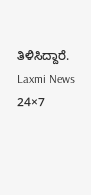ತಿಳಿಸಿದ್ದಾರೆ.
Laxmi News 24×7